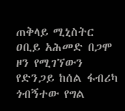ጠቅላይ ሚኒስትር ዐቢይ አሕመድ በጋሞ ዞን የሚገኘውን የድንጋይ ከሰል ፋብሪካ ጎብኝተው የግል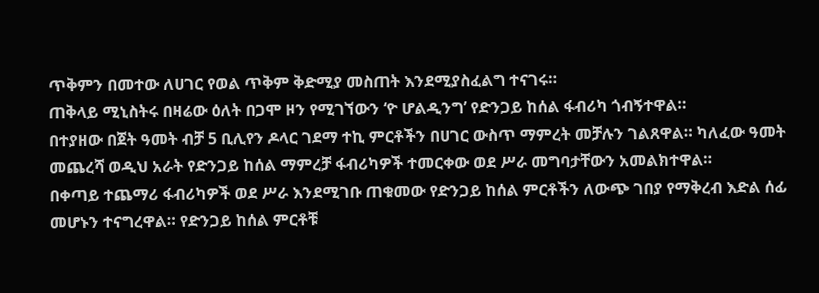ጥቅምን በመተው ለሀገር የወል ጥቅም ቅድሚያ መስጠት እንደሚያስፈልግ ተናገሩ።
ጠቅላይ ሚኒስትሩ በዛሬው ዕለት በጋሞ ዞን የሚገኘውን ‘ዮ ሆልዲንግ’ የድንጋይ ከሰል ፋብሪካ ጎብኝተዋል።
በተያዘው በጀት ዓመት ብቻ 5 ቢሊየን ዶላር ገደማ ተኪ ምርቶችን በሀገር ውስጥ ማምረት መቻሉን ገልጸዋል። ካለፈው ዓመት መጨረሻ ወዲህ አራት የድንጋይ ከሰል ማምረቻ ፋብሪካዎች ተመርቀው ወደ ሥራ መግባታቸውን አመልክተዋል።
በቀጣይ ተጨማሪ ፋብሪካዎች ወደ ሥራ እንደሚገቡ ጠቁመው የድንጋይ ከሰል ምርቶችን ለውጭ ገበያ የማቅረብ እድል ሰፊ መሆኑን ተናግረዋል። የድንጋይ ከሰል ምርቶቹ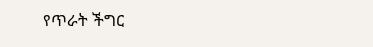የጥራት ችግር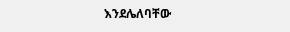እንደሌለባቸው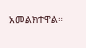አመልክተዋል።